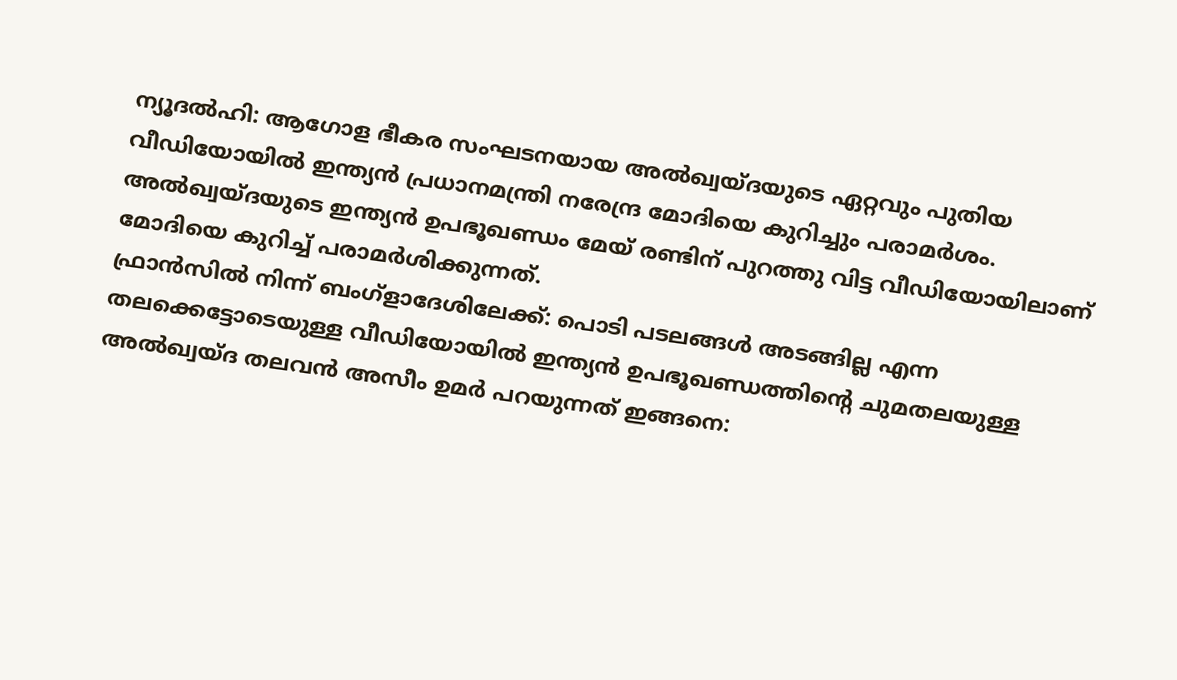ന്യൂദൽഹി: ആഗോള ഭീകര സംഘടനയായ അൽഖ്വയ്ദയുടെ ഏറ്റവും പുതിയ വീഡിയോയിൽ ഇന്ത്യൻ പ്രധാനമന്ത്രി നരേന്ദ്ര മോദിയെ കുറിച്ചും പരാമർശം. അൽഖ്വയ്ദയുടെ ഇന്ത്യൻ ഉപഭൂഖണ്ഡം മേയ് രണ്ടിന് പുറത്തു വിട്ട വീഡിയോയിലാണ് മോദിയെ കുറിച്ച് പരാമർശിക്കുന്നത്.
ഫ്രാൻസിൽ നിന്ന് ബംഗ്ളാദേശിലേക്ക്: പൊടി പടലങ്ങൾ അടങ്ങില്ല എന്ന തലക്കെട്ടോടെയുള്ള വീഡിയോയിൽ ഇന്ത്യൻ ഉപഭൂഖണ്ഡത്തിന്റെ ചുമതലയുള്ള അൽഖ്വയ്ദ തലവൻ അസീം ഉമർ പറയുന്നത് ഇങ്ങനെ: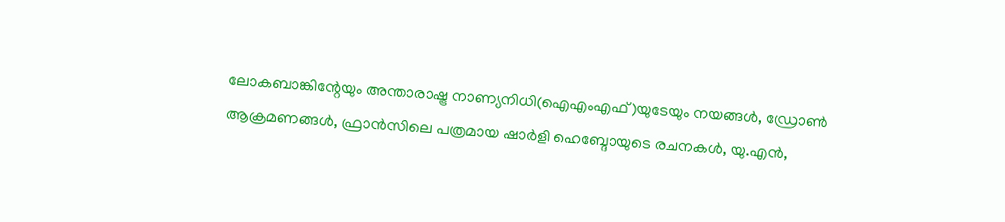ലോകബാങ്കിന്റേയും അന്താരാഷ്ട്ര നാണ്യനിധി(ഐഎംഎഫ്)യുടേയും നയങ്ങൾ, ഡ്രോൺ ആക്രമണങ്ങൾ, ഫ്രാൻസിലെ പത്രമായ ഷാർളി ഹെബ്ദോയുടെ രചനകൾ, യു.എൻ,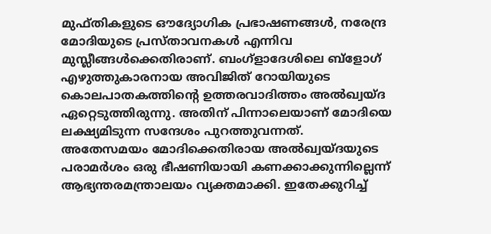മുഫ്തികളുടെ ഔദ്യോഗിക പ്രഭാഷണങ്ങൾ, നരേന്ദ്ര മോദിയുടെ പ്രസ്താവനകൾ എന്നിവ മുസ്ലീങ്ങൾക്കെതിരാണ്. ബംഗ്ളാദേശിലെ ബ്ളോഗ് എഴുത്തുകാരനായ അവിജിത് റോയിയുടെ കൊലപാതകത്തിന്റെ ഉത്തരവാദിത്തം അൽഖ്വയ്ദ ഏറ്റെടുത്തിരുന്നു. അതിന് പിന്നാലെയാണ് മോദിയെ ലക്ഷ്യമിടുന്ന സന്ദേശം പുറത്തുവന്നത്.
അതേസമയം മോദിക്കെതിരായ അൽഖ്വയ്ദയുടെ പരാമർശം ഒരു ഭീഷണിയായി കണക്കാക്കുന്നില്ലെന്ന് ആഭ്യന്തരമന്ത്രാലയം വ്യക്തമാക്കി. ഇതേക്കുറിച്ച്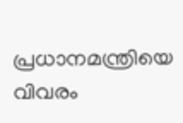പ്രധാനമന്ത്രിയെ വിവരം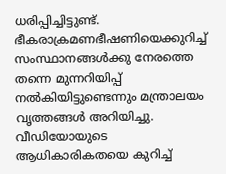ധരിപ്പിച്ചിട്ടുണ്ട്. ഭീകരാക്രമണഭീഷണിയെക്കുറിച്ച് സംസ്ഥാനങ്ങൾക്കു നേരത്തെ തന്നെ മുന്നറിയിപ്പ് നൽകിയിട്ടുണ്ടെന്നും മന്ത്രാലയം വൃത്തങ്ങൾ അറിയിച്ചു. വീഡിയോയുടെ ആധികാരികതയെ കുറിച്ച്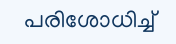പരിശോധിച്ച്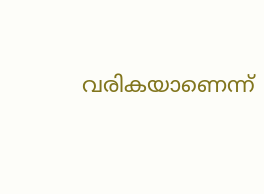വരികയാണെന്ന്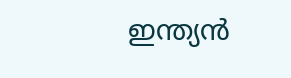ഇന്ത്യൻ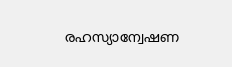രഹസ്യാന്വേഷണ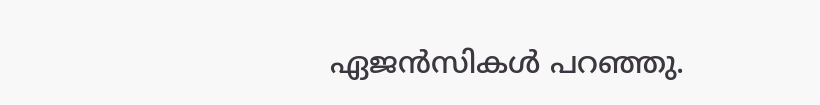ഏജൻസികൾ പറഞ്ഞു.